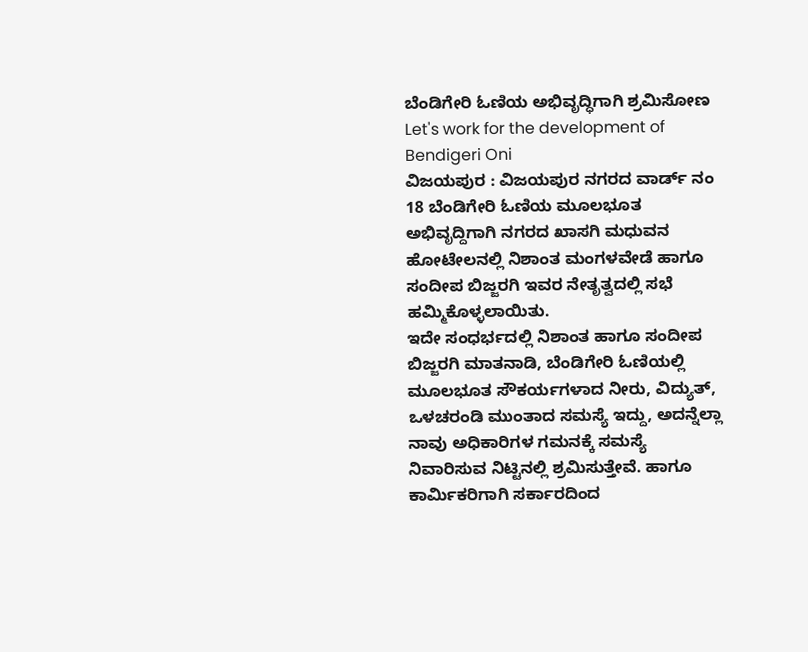ಬೆಂಡಿಗೇರಿ ಓಣಿಯ ಅಭಿವೃದ್ಧಿಗಾಗಿ ಶ್ರಮಿಸೋಣ
Let's work for the development of Bendigeri Oni
ವಿಜಯಪುರ : ವಿಜಯಪುರ ನಗರದ ವಾರ್ಡ್ ನಂ 18 ಬೆಂಡಿಗೇರಿ ಓಣಿಯ ಮೂಲಭೂತ ಅಭಿವೃದ್ದಿಗಾಗಿ ನಗರದ ಖಾಸಗಿ ಮಧುವನ ಹೋಟೇಲನಲ್ಲಿ ನಿಶಾಂತ ಮಂಗಳವೇಡೆ ಹಾಗೂ ಸಂದೀಪ ಬಿಜ್ಜರಗಿ ಇವರ ನೇತೃತ್ವದಲ್ಲಿ ಸಭೆ ಹಮ್ಮಿಕೊಳ್ಳಲಾಯಿತು.
ಇದೇ ಸಂಧರ್ಭದಲ್ಲಿ ನಿಶಾಂತ ಹಾಗೂ ಸಂದೀಪ ಬಿಜ್ಜರಗಿ ಮಾತನಾಡಿ, ಬೆಂಡಿಗೇರಿ ಓಣಿಯಲ್ಲಿ ಮೂಲಭೂತ ಸೌಕರ್ಯಗಳಾದ ನೀರು, ವಿದ್ಯುತ್, ಒಳಚರಂಡಿ ಮುಂತಾದ ಸಮಸ್ಯೆ ಇದ್ದು, ಅದನ್ನೆಲ್ಲಾ ನಾವು ಅಧಿಕಾರಿಗಳ ಗಮನಕ್ಕೆ ಸಮಸ್ಯೆ ನಿವಾರಿಸುವ ನಿಟ್ಟಿನಲ್ಲಿ ಶ್ರಮಿಸುತ್ತೇವೆ. ಹಾಗೂ ಕಾರ್ಮಿಕರಿಗಾಗಿ ಸರ್ಕಾರದಿಂದ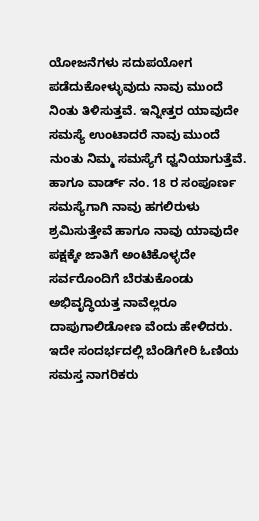ಯೋಜನೆಗಳು ಸದುಪಯೋಗ ಪಡೆದುಕೋಳ್ಳುವುದು ನಾವು ಮುಂದೆ ನಿಂತು ತಿಳಿಸುತ್ತವೆ. ಇನ್ನೀತ್ತರ ಯಾವುದೇ ಸಮಸ್ಯೆ ಉಂಟಾದರೆ ನಾವು ಮುಂದೆ ನುಂತು ನಿಮ್ಮ ಸಮಸ್ಯೆಗೆ ಧ್ವನಿಯಾಗುತ್ತೆವೆ.
ಹಾಗೂ ವಾರ್ಡ್ ನಂ. 18 ರ ಸಂಪೂರ್ಣ ಸಮಸ್ಯೆಗಾಗಿ ನಾವು ಹಗಲಿರುಳು ಶ್ರಮಿಸುತ್ತೇವೆ ಹಾಗೂ ನಾವು ಯಾವುದೇ ಪಕ್ಷಕ್ಕೇ ಜಾತಿಗೆ ಅಂಟಿಕೊಳ್ಳದೇ ಸರ್ವರೊಂದಿಗೆ ಬೆರತುಕೊಂಡು ಅಭಿವೃದ್ಧಿಯತ್ತ ನಾವೆಲ್ಲರೂ ದಾಪುಗಾಲಿಡೋಣ ವೆಂದು ಹೇಳಿದರು.
ಇದೇ ಸಂದರ್ಭದಲ್ಲಿ ಬೆಂಡಿಗೇರಿ ಓಣಿಯ ಸಮಸ್ತ ನಾಗರಿಕರು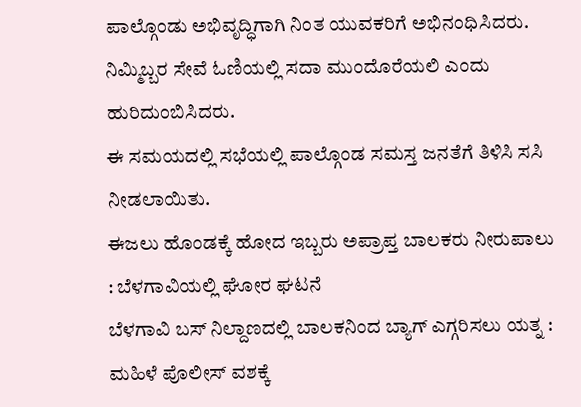ಪಾಲ್ಗೊಂಡು ಅಭಿವೃದ್ಧಿಗಾಗಿ ನಿಂತ ಯುವಕರಿಗೆ ಅಭಿನಂಧಿಸಿದರು. ನಿಮ್ಮಿಬ್ಬರ ಸೇವೆ ಓಣಿಯಲ್ಲಿ ಸದಾ ಮುಂದೊರೆಯಲಿ ಎಂದು ಹುರಿದುಂಬಿಸಿದರು.
ಈ ಸಮಯದಲ್ಲಿ ಸಭೆಯಲ್ಲಿ ಪಾಲ್ಗೊಂಡ ಸಮಸ್ತ ಜನತೆಗೆ ತಿಳಿಸಿ ಸಸಿ ನೀಡಲಾಯಿತು.
ಈಜಲು ಹೊಂಡಕ್ಕೆ ಹೋದ ಇಬ್ಬರು ಅಪ್ರಾಪ್ತ ಬಾಲಕರು ನೀರುಪಾಲು : ಬೆಳಗಾವಿಯಲ್ಲಿ ಘೋರ ಘಟನೆ
ಬೆಳಗಾವಿ ಬಸ್ ನಿಲ್ದಾಣದಲ್ಲಿ ಬಾಲಕನಿಂದ ಬ್ಯಾಗ್ ಎಗ್ಗರಿಸಲು ಯತ್ನ : ಮಹಿಳೆ ಪೊಲೀಸ್ ವಶಕ್ಕೆ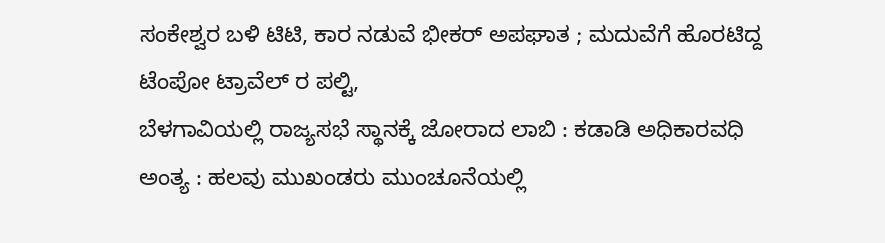ಸಂಕೇಶ್ವರ ಬಳಿ ಟಿಟಿ, ಕಾರ ನಡುವೆ ಭೀಕರ್ ಅಪಘಾತ ; ಮದುವೆಗೆ ಹೊರಟಿದ್ದ ಟೆಂಪೋ ಟ್ರಾವೆಲ್ ರ ಪಲ್ಟಿ,
ಬೆಳಗಾವಿಯಲ್ಲಿ ರಾಜ್ಯಸಭೆ ಸ್ಥಾನಕ್ಕೆ ಜೋರಾದ ಲಾಬಿ : ಕಡಾಡಿ ಅಧಿಕಾರವಧಿ ಅಂತ್ಯ : ಹಲವು ಮುಖಂಡರು ಮುಂಚೂನೆಯಲ್ಲಿ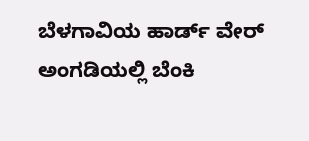ಬೆಳಗಾವಿಯ ಹಾರ್ಡ್ ವೇರ್ ಅಂಗಡಿಯಲ್ಲಿ ಬೆಂಕಿ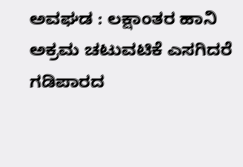ಅವಘಡ : ಲಕ್ಷಾಂತರ ಹಾನಿ
ಅಕ್ರಮ ಚಟುವಟಿಕೆ ಎಸಗಿದರೆ ಗಡಿಪಾರದ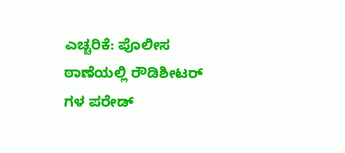ಎಚ್ಚರಿಕೆ: ಪೊಲೀಸ ಠಾಣೆಯಲ್ಲಿ ರೌಡಿಶೀಟರ್ ಗಳ ಪರೇಡ್